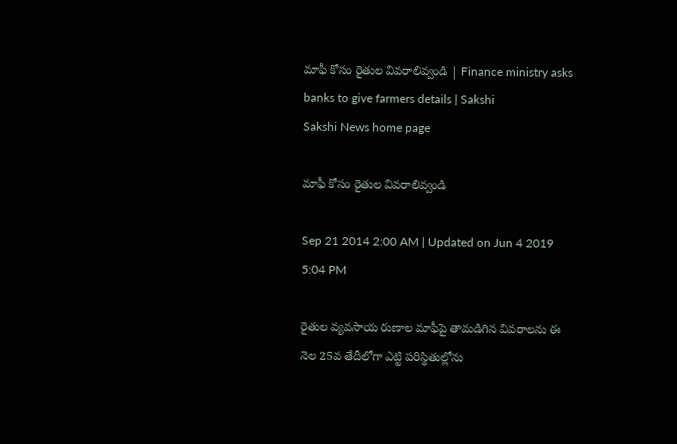మాఫీ కోసం రైతుల వివరాలివ్వండి | Finance ministry asks banks to give farmers details | Sakshi
Sakshi News home page

మాఫీ కోసం రైతుల వివరాలివ్వండి

Sep 21 2014 2:00 AM | Updated on Jun 4 2019 5:04 PM

రైతుల వ్యవసాయ రుణాల మాఫీపై తామడిగిన వివరాలను ఈ నెల 25వ తేదీలోగా ఎట్టి పరిస్థితుల్లోను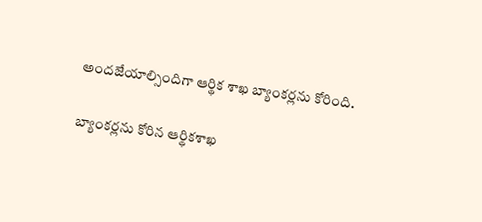అందజేయాల్సిందిగా ఆర్థిక శాఖ బ్యాంకర్లను కోరింది.

బ్యాంకర్లను కోరిన ఆర్థికశాఖ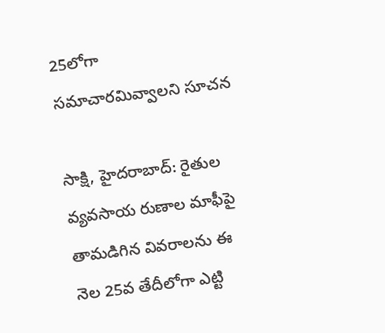25లోగా సమాచారమివ్వాలని సూచన

సాక్షి, హైదరాబాద్: రైతుల వ్యవసాయ రుణాల మాఫీపై తామడిగిన వివరాలను ఈ నెల 25వ తేదీలోగా ఎట్టి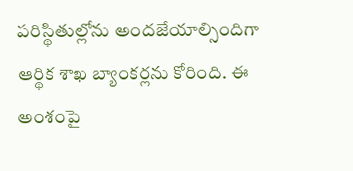పరిస్థితుల్లోను అందజేయాల్సిందిగా ఆర్థిక శాఖ బ్యాంకర్లను కోరింది. ఈ అంశంపై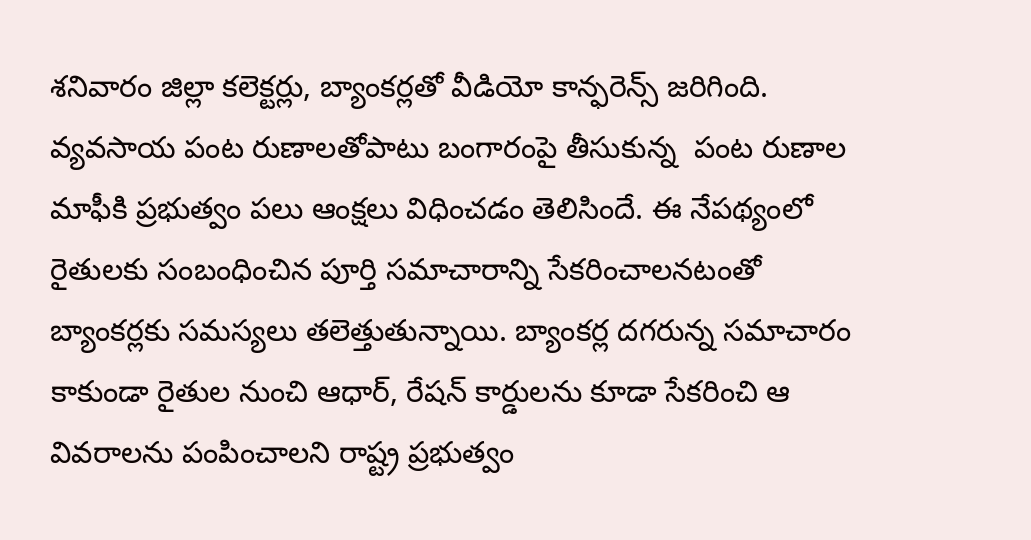శనివారం జిల్లా కలెక్టర్లు, బ్యాంకర్లతో వీడియో కాన్ఫరెన్స్ జరిగింది. వ్యవసాయ పంట రుణాలతోపాటు బంగారంపై తీసుకున్న  పంట రుణాల మాఫీకి ప్రభుత్వం పలు ఆంక్షలు విధించడం తెలిసిందే. ఈ నేపథ్యంలో రైతులకు సంబంధించిన పూర్తి సమాచారాన్ని సేకరించాలనటంతో బ్యాంకర్లకు సమస్యలు తలెత్తుతున్నాయి. బ్యాంకర్ల దగరున్న సమాచారం కాకుండా రైతుల నుంచి ఆధార్, రేషన్ కార్డులను కూడా సేకరించి ఆ వివరాలను పంపించాలని రాష్ట్ర ప్రభుత్వం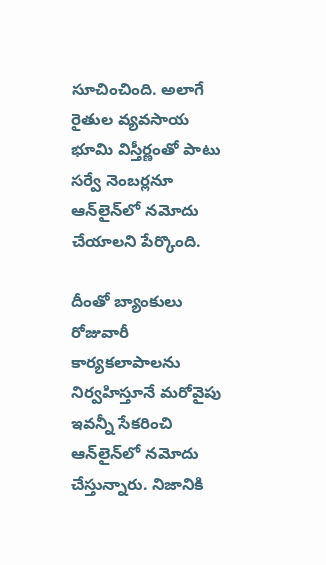సూచించింది. అలాగే రైతుల వ్యవసాయ భూమి విస్తీర్ణంతో పాటు సర్వే నెంబర్లనూ ఆన్‌లైన్‌లో నమోదు చేయాలని పేర్కొంది.

దీంతో బ్యాంకులు రోజువారీ కార్యకలాపాలను నిర్వహిస్తూనే మరోవైపు ఇవన్నీ సేకరించి ఆన్‌లైన్‌లో నమోదు చేస్తున్నారు. నిజానికి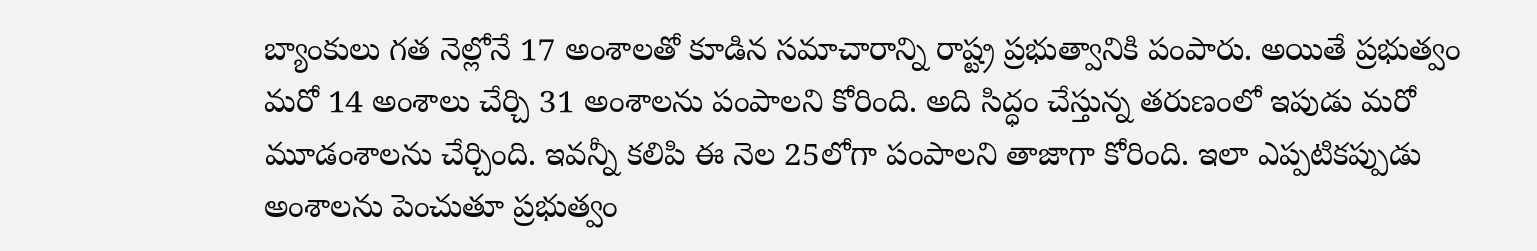బ్యాంకులు గత నెల్లోనే 17 అంశాలతో కూడిన సమాచారాన్ని రాష్ట్ర ప్రభుత్వానికి పంపారు. అయితే ప్రభుత్వం మరో 14 అంశాలు చేర్చి 31 అంశాలను పంపాలని కోరింది. అది సిద్ధం చేస్తున్న తరుణంలో ఇపుడు మరో మూడంశాలను చేర్చింది. ఇవన్నీ కలిపి ఈ నెల 25లోగా పంపాలని తాజాగా కోరింది. ఇలా ఎప్పటికప్పుడు అంశాలను పెంచుతూ ప్రభుత్వం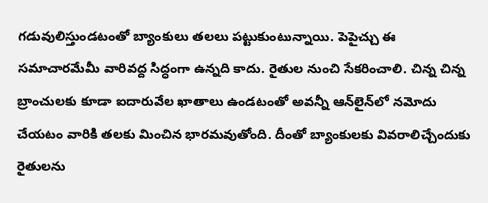గడువులిస్తుండటంతో బ్యాంకులు తలలు పట్టుకుంటున్నాయి. పెపైచ్చు ఈ సమాచారమేమీ వారివద్ద సిద్ధంగా ఉన్నది కాదు. రైతుల నుంచి సేకరించాలి. చిన్న చిన్న బ్రాంచులకు కూడా ఐదారువేల ఖాతాలు ఉండటంతో అవన్నీ ఆన్‌లైన్‌లో నమోదు చేయటం వారికి తలకు మించిన భారమవుతోంది. దీంతో బ్యాంకులకు వివరాలిచ్చేందుకు రైతులను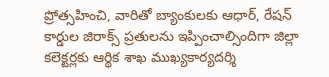ప్రోత్సహించి, వారితో బ్యాంకులకు ఆధార్, రేషన్ కార్డుల జిరాక్స్ ప్రతులను ఇప్పించాల్సిందిగా జిల్లా కలెక్టర్లకు ఆర్థిక శాఖ ముఖ్యకార్యదర్శి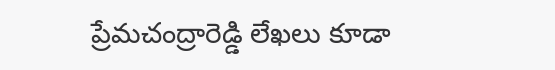ప్రేమచంద్రారెడ్డి లేఖలు కూడా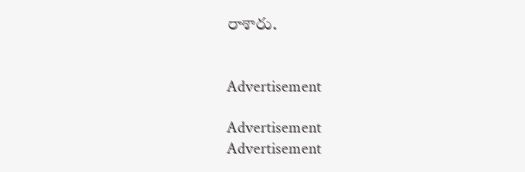రాశారు.


Advertisement

Advertisement
Advertisement